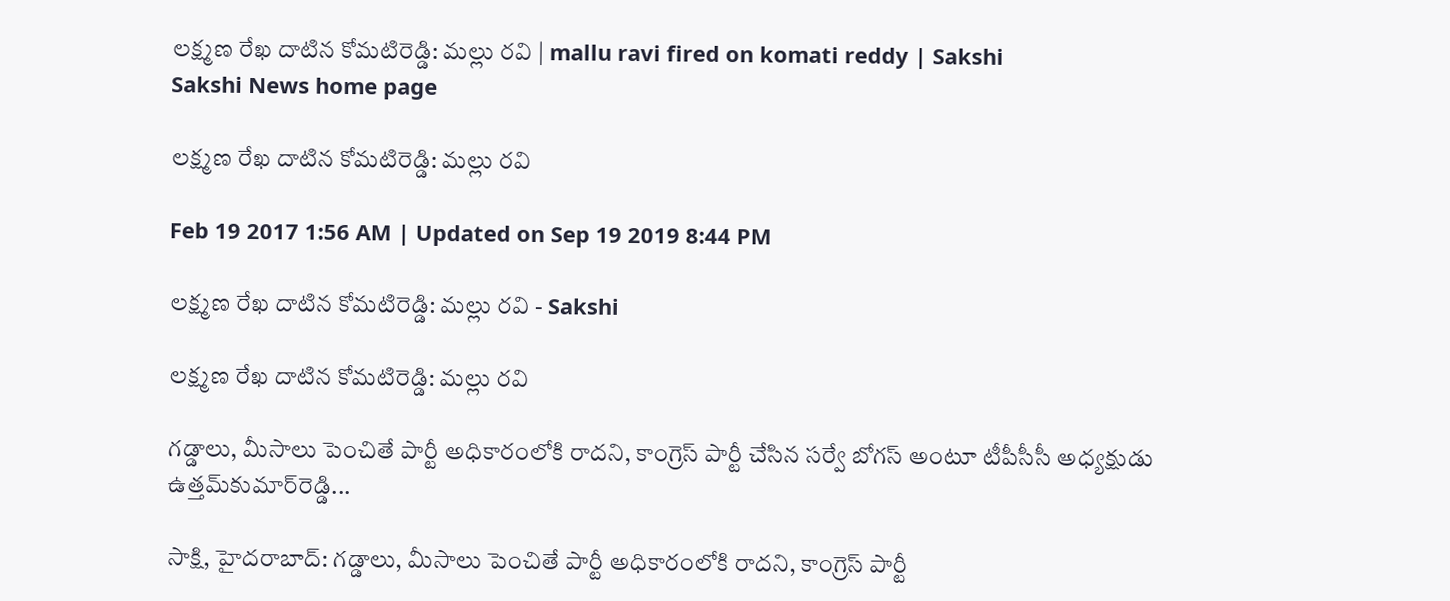లక్ష్మణ రేఖ దాటిన కోమటిరెడ్డి: మల్లు రవి | mallu ravi fired on komati reddy | Sakshi
Sakshi News home page

లక్ష్మణ రేఖ దాటిన కోమటిరెడ్డి: మల్లు రవి

Feb 19 2017 1:56 AM | Updated on Sep 19 2019 8:44 PM

లక్ష్మణ రేఖ దాటిన కోమటిరెడ్డి: మల్లు రవి - Sakshi

లక్ష్మణ రేఖ దాటిన కోమటిరెడ్డి: మల్లు రవి

గడ్డాలు, మీసాలు పెంచితే పార్టీ అధికారంలోకి రాదని, కాంగ్రెస్‌ పార్టీ చేసిన సర్వే బోగస్‌ అంటూ టీపీసీసీ అధ్యక్షుడు ఉత్తమ్‌కుమార్‌రెడ్డి...

సాక్షి, హైదరాబాద్‌: గడ్డాలు, మీసాలు పెంచితే పార్టీ అధికారంలోకి రాదని, కాంగ్రెస్‌ పార్టీ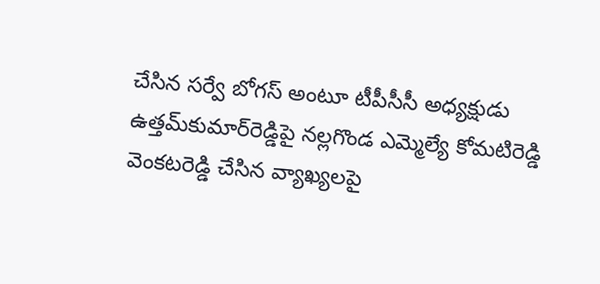చేసిన సర్వే బోగస్‌ అంటూ టీపీసీసీ అధ్యక్షుడు ఉత్తమ్‌కుమార్‌రెడ్డిపై నల్లగొండ ఎమ్మెల్యే కోమటిరెడ్డి వెంకటరెడ్డి చేసిన వ్యాఖ్యలపై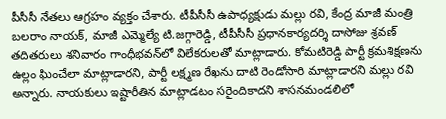పీసీసీ నేతలు ఆగ్రహం వ్యక్తం చేశారు. టీపీసీసీ ఉపాధ్యక్షుడు మల్లు రవి, కేంద్ర మాజీ మంత్రి బలరాం నాయక్, మాజీ ఎమ్మెల్యే టి.జగ్గారెడ్డి, టీపీసీసీ ప్రధానకార్యదర్శి దాసోజు శ్రవణ్‌ తదితరులు శనివారం గాంధీభవన్‌లో విలేకరులతో మాట్లాడారు. కోమటిరెడ్డి పార్టీ క్రమశిక్షణను ఉల్లం ఘించేలా మాట్లాడారని, పార్టీ లక్ష్మణ రేఖను దాటి రెండోసారి మాట్లాడారని మల్లు రవి అన్నారు. నాయకులు ఇష్టారీతిన మాట్లాడటం సరైందికాదని శాసనమండలిలో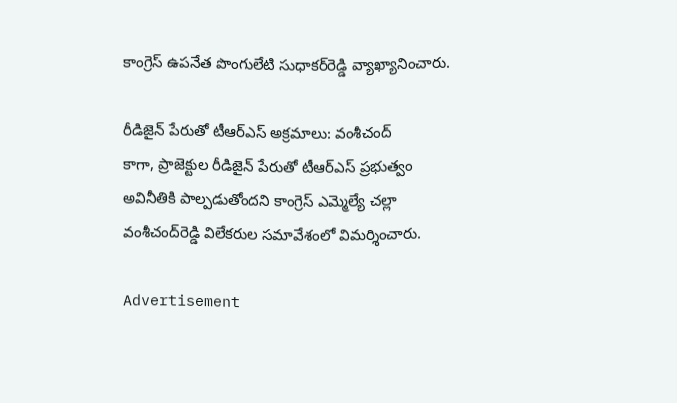కాంగ్రెస్‌ ఉపనేత పొంగులేటి సుధాకర్‌రెడ్డి వ్యాఖ్యానించారు.

రీడిజైన్‌ పేరుతో టీఆర్‌ఎస్‌ అక్రమాలు: వంశీచంద్‌
కాగా, ప్రాజెక్టుల రీడిజైన్‌ పేరుతో టీఆర్‌ఎస్‌ ప్రభుత్వం అవినీతికి పాల్పడుతోందని కాంగ్రెస్‌ ఎమ్మెల్యే చల్లా వంశీచంద్‌రెడ్డి విలేకరుల సమావేశంలో విమర్శించారు.

Advertisement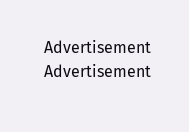Advertisement
Advertisement